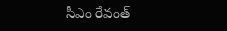సీఎం రేవంత్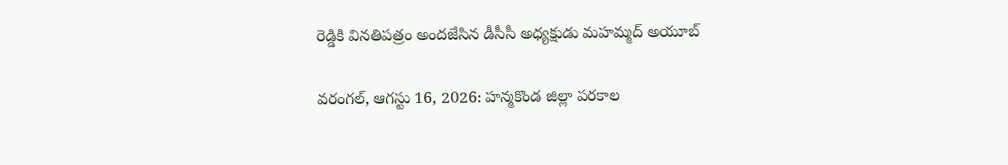రెడ్డికి వినతిపత్రం అందజేసిన డీసీసీ అధ్యక్షుడు మహమ్మద్ అయూబ్

వరంగల్, ఆగస్టు 16, 2026: హన్మకొండ జిల్లా పరకాల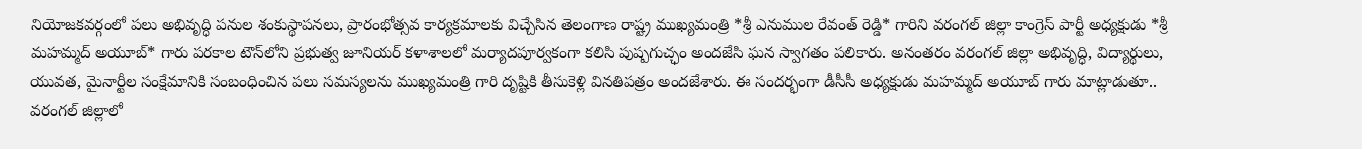నియోజకవర్గంలో పలు అభివృద్ధి పనుల శంకుస్థాపనలు, ప్రారంభోత్సవ కార్యక్రమాలకు విచ్చేసిన తెలంగాణ రాష్ట్ర ముఖ్యమంత్రి *శ్రీ ఎనుముల రేవంత్ రెడ్డి* గారిని వరంగల్ జిల్లా కాంగ్రెస్ పార్టీ అధ్యక్షుడు *శ్రీ మహమ్మద్ అయూబ్* గారు పరకాల టౌన్‌లోని ప్రభుత్వ జూనియర్ కళాశాలలో మర్యాదపూర్వకంగా కలిసి పుష్పగుచ్ఛం అందజేసి ఘన స్వాగతం పలికారు. అనంతరం వరంగల్ జిల్లా అభివృద్ధి, విద్యార్థులు, యువత, మైనార్టీల సంక్షేమానికి సంబంధించిన పలు సమస్యలను ముఖ్యమంత్రి గారి దృష్టికి తీసుకెళ్లి వినతిపత్రం అందజేశారు. ఈ సందర్భంగా డీసీసీ అధ్యక్షుడు మహమ్మద్ అయూబ్ గారు మాట్లాడుతూ.. వరంగల్ జిల్లాలో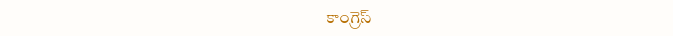కాంగ్రెస్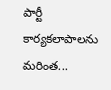పార్టీ కార్యకలాపాలను మరింత...